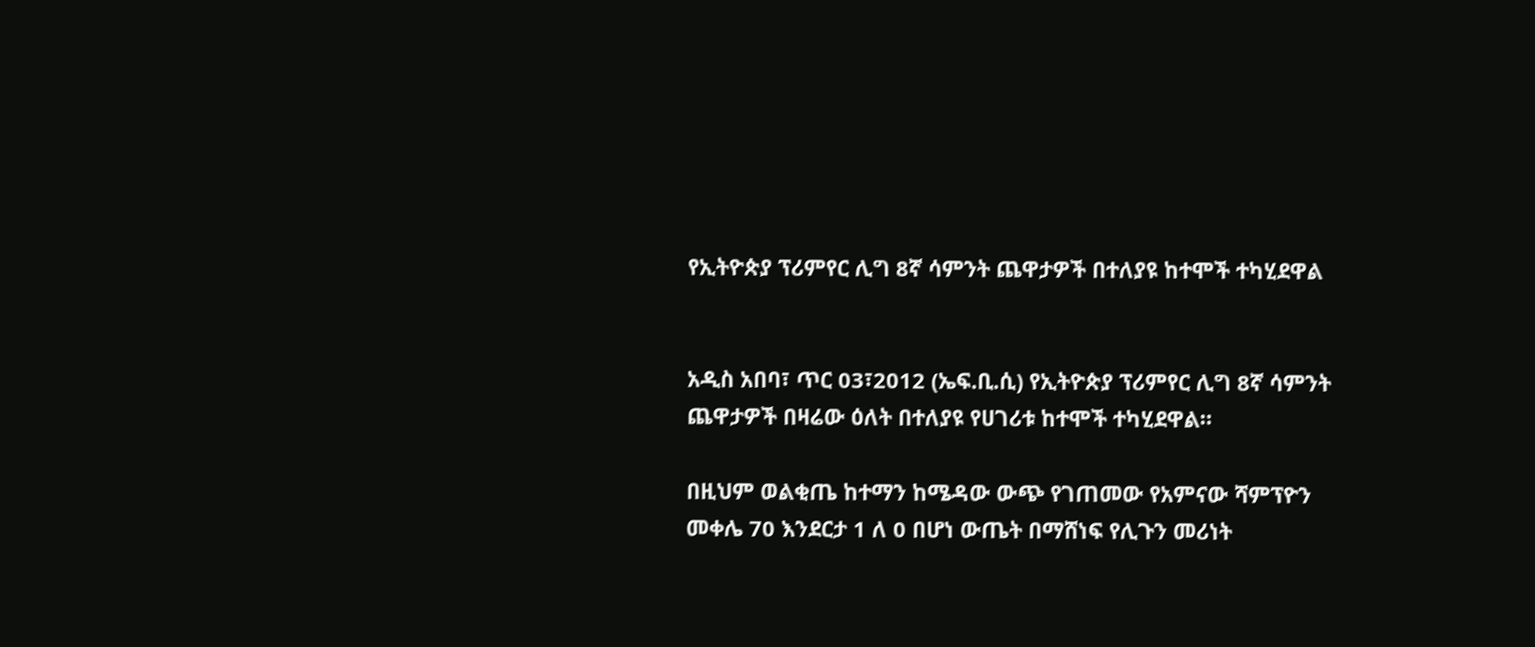የኢትዮጵያ ፕሪምየር ሊግ 8ኛ ሳምንት ጨዋታዎች በተለያዩ ከተሞች ተካሂደዋል


አዲስ አበባ፣ ጥር 03፣2012 (ኤፍ.ቢ.ሲ) የኢትዮጵያ ፕሪምየር ሊግ 8ኛ ሳምንት ጨዋታዎች በዛሬው ዕለት በተለያዩ የሀገሪቱ ከተሞች ተካሂደዋል።

በዚህም ወልቂጤ ከተማን ከሜዳው ውጭ የገጠመው የአምናው ሻምፕዮን መቀሌ 70 እንደርታ 1 ለ 0 በሆነ ውጤት በማሸነፍ የሊጉን መሪነት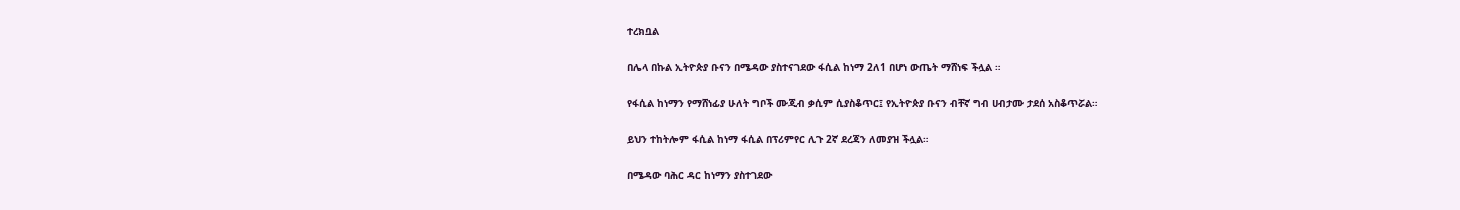ተረክቧል

በሌላ በኩል ኢትዮጵያ ቡናን በሜዳው ያስተናገደው ፋሲል ከነማ 2ለ1 በሆነ ውጤት ማሸነፍ ችሏል ።

የፋሲል ከነማን የማሸነፊያ ሁለት ግቦች ሙጂብ ቃሲም ሲያስቆጥር፤ የኢትዮጵያ ቡናን ብቸኛ ግብ ሀብታሙ ታደሰ አስቆጥሯል።

ይህን ተከትሎም ፋሲል ከነማ ፋሲል በፕሪምየር ሊጉ 2ኛ ደረጃን ለመያዝ ችሏል።

በሜዳው ባሕር ዳር ከነማን ያስተገደው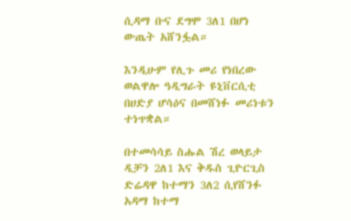ሲዳማ ቡና ደግሞ 3ለ1 በሆነ ውጤት አሸንፏል።

እንዲሁም የሊጉ መሪ የነበረው ወልዋሎ ዓዲግራት ዩኒቨርሲቲ በሀድያ ሆሳዕና በመሸነፉ መሪነቱን ተነጥቋል።

በተመሳሳይ ስሑል ሽረ ወላይታ ዲቻን 2ለ1 እና ቅዱስ ጊዮርጊስ ድሬዳዋ ከተማን 3ለ2 ሲየሸንፉ አዳማ ከተማ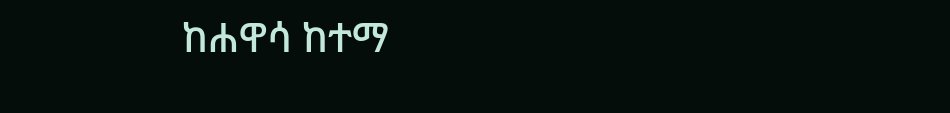ከሐዋሳ ከተማ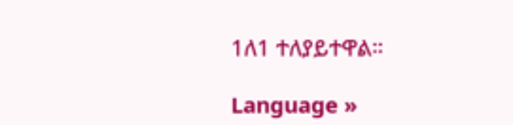1ለ1 ተለያይተዋል።

Language »